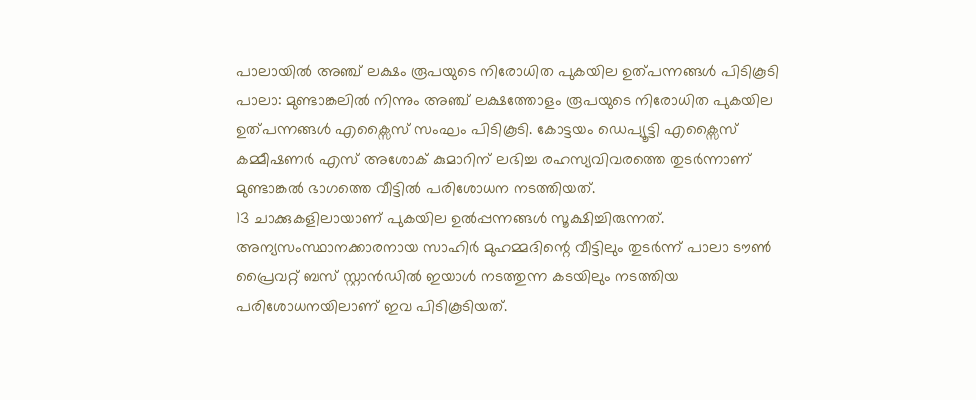പാലായിൽ അഞ്ച് ലക്ഷം രൂപയുടെ നിരോധിത പുകയില ഉത്പന്നങ്ങൾ പിടികൂടി
പാലാ: മുണ്ടാങ്കലിൽ നിന്നും അഞ്ച് ലക്ഷത്തോളം രൂപയുടെ നിരോധിത പുകയില ഉത്പന്നങ്ങൾ എക്സൈസ് സംഘം പിടികൂടി. കോട്ടയം ഡെപ്യൂട്ടി എക്സൈസ് കമ്മീഷണർ എസ് അശോക് കുമാറിന് ലഭിച്ച രഹസ്യവിവരത്തെ തുടർന്നാണ് മുണ്ടാങ്കൽ ഭാഗത്തെ വീട്ടിൽ പരിശോധന നടത്തിയത്.
13 ചാക്കുകളിലായാണ് പുകയില ഉൽപ്പന്നങ്ങൾ സൂക്ഷിച്ചിരുന്നത്. അന്യസംസ്ഥാനക്കാരനായ സാഹിർ മുഹമ്മദിന്റെ വീട്ടിലും തുടർന്ന് പാലാ ടൗൺ പ്രൈവറ്റ് ബസ് സ്റ്റാൻഡിൽ ഇയാൾ നടത്തുന്ന കടയിലും നടത്തിയ പരിശോധനയിലാണ് ഇവ പിടികൂടിയത്.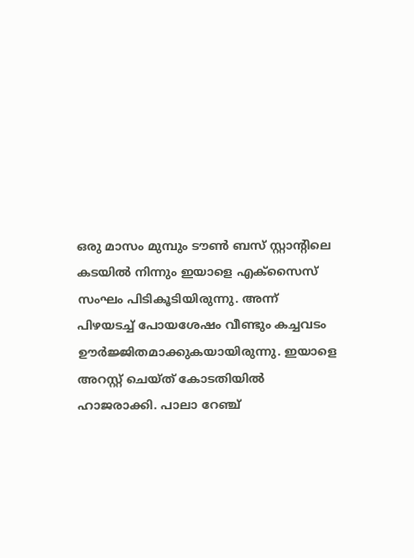ഒരു മാസം മുമ്പും ടൗൺ ബസ് സ്റ്റാന്റിലെ കടയിൽ നിന്നും ഇയാളെ എക്സൈസ് സംഘം പിടികൂടിയിരുന്നു. അന്ന് പിഴയടച്ച് പോയശേഷം വീണ്ടും കച്ചവടം ഊർജ്ജിതമാക്കുകയായിരുന്നു. ഇയാളെ അറസ്റ്റ് ചെയ്ത് കോടതിയിൽ ഹാജരാക്കി. പാലാ റേഞ്ച്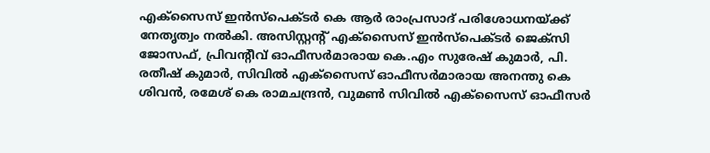എക്സൈസ് ഇൻസ്പെക്ടർ കെ ആർ രാംപ്രസാദ് പരിശോധനയ്ക്ക് നേതൃത്വം നൽകി. അസിസ്റ്റന്റ് എക്സൈസ് ഇൻസ്പെക്ടർ ജെക്സി ജോസഫ്, പ്രിവന്റീവ് ഓഫീസർമാരായ കെ.എം സുരേഷ് കുമാർ, പി. രതീഷ് കുമാർ, സിവിൽ എക്സൈസ് ഓഫീസർമാരായ അനന്തു കെ ശിവൻ, രമേശ് കെ രാമചന്ദ്രൻ, വുമൺ സിവിൽ എക്സൈസ് ഓഫീസർ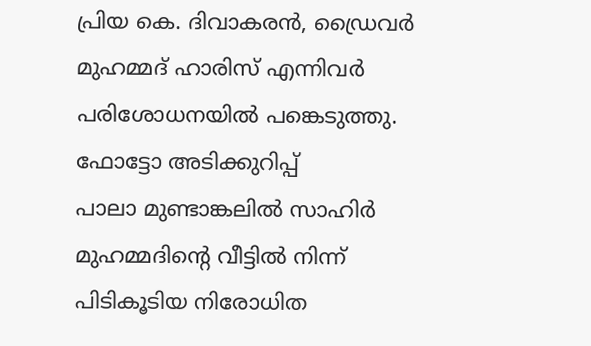പ്രിയ കെ. ദിവാകരൻ, ഡ്രൈവർ മുഹമ്മദ് ഹാരിസ് എന്നിവർ പരിശോധനയിൽ പങ്കെടുത്തു.
ഫോട്ടോ അടിക്കുറിപ്പ്
പാലാ മുണ്ടാങ്കലിൽ സാഹിർ മുഹമ്മദിന്റെ വീട്ടിൽ നിന്ന് പിടികൂടിയ നിരോധിത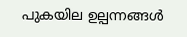പുകയില ഉല്പന്നങ്ങൾ